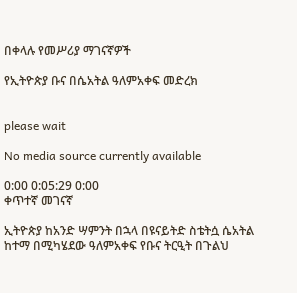በቀላሉ የመሥሪያ ማገናኛዎች

የኢትዮጵያ ቡና በሴአትል ዓለምአቀፍ መድረክ


please wait

No media source currently available

0:00 0:05:29 0:00
ቀጥተኛ መገናኛ

ኢትዮጵያ ከአንድ ሣምንት በኋላ በዩናይትድ ስቴትሷ ሴአትል ከተማ በሚካሄደው ዓለምአቀፍ የቡና ትርዒት በጉልህ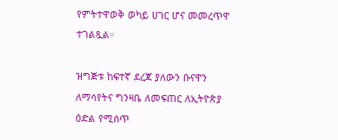የምትተዋወቅ ወካይ ሀገር ሆና መመረጥዋ ተገልጿል።

ዝግጅቱ ከፍተኛ ደረጃ ያለውን ቡናዋን ለማሳየትና ግንዛቤ ለመፍጠር ለኢትዮጵያ ዕድል የሚሰጥ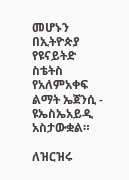መሆኑን በኢትዮጵያ የዩናይትድ ስቴትስ የአለምአቀፍ ልማት ኤጀንሲ - ዩኤስኤአይዲ አስታውቋል።

ለዝርዝሩ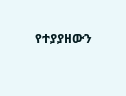የተያያዘውን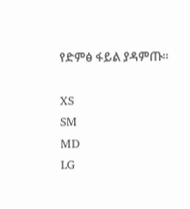የድምፅ ፋይል ያዳምጡ፡፡

XS
SM
MD
LG